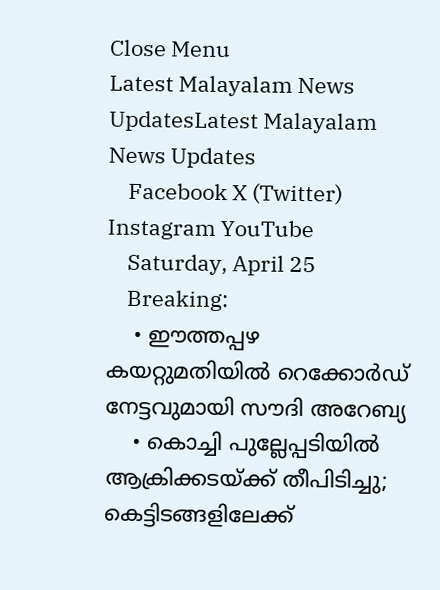Close Menu
Latest Malayalam News UpdatesLatest Malayalam News Updates
    Facebook X (Twitter) Instagram YouTube
    Saturday, April 25
    Breaking:
    • ഈത്തപ്പഴ കയറ്റുമതിയിൽ റെക്കോർഡ് നേട്ടവുമായി സൗദി അറേബ്യ
    • കൊച്ചി പുല്ലേപ്പടിയിൽ ആക്രിക്കടയ്ക്ക് തീപിടിച്ചു; കെട്ടിടങ്ങളിലേക്ക്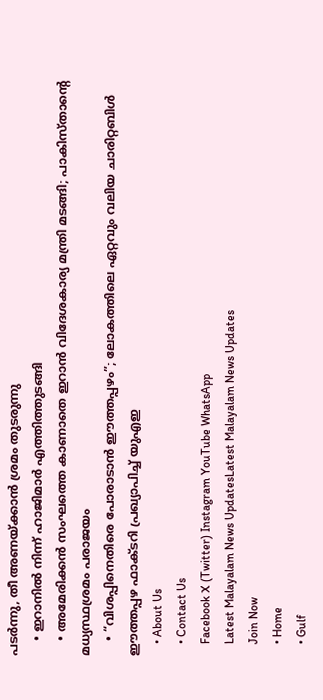പടർന്നു, തീ അണയ്ക്കാൻ ശ്രമം തുടരുന്നു
    • ഇറാനില്‍ നിന്ന് ഹാജിമാര്‍ എത്തിത്തുടങ്ങി
    • അമേരിക്കൻ സംഘത്തെ കാണാതെ ഇറാൻ വിദേശകാര്യ മന്ത്രി മടങ്ങി; പാകിസ്താന്റെ മധ്യസ്ഥശ്രമം പരാജയം
    • “വിശപ്പിനെതിരെ പോരാടാൻ ഈത്തപ്പഴം”; ലോകത്തിലെ ഏറ്റവും വലിയ ചാരിറ്റബിൾ ഈത്തപ്പഴ ഫാക്ടറി പ്രഖ്യാപിച്ച് യുഎഇ
    • About Us
    • Contact Us
    Facebook X (Twitter) Instagram YouTube WhatsApp
    Latest Malayalam News UpdatesLatest Malayalam News Updates
    Join Now
    • Home
    • Gulf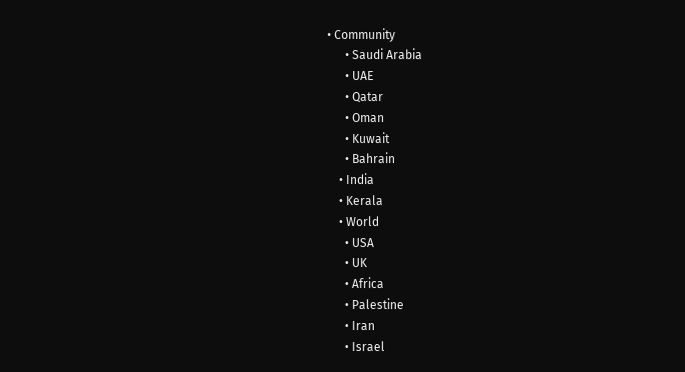• Community
      • Saudi Arabia
      • UAE
      • Qatar
      • Oman
      • Kuwait
      • Bahrain
    • India
    • Kerala
    • World
      • USA
      • UK
      • Africa
      • Palestine
      • Iran
      • Israel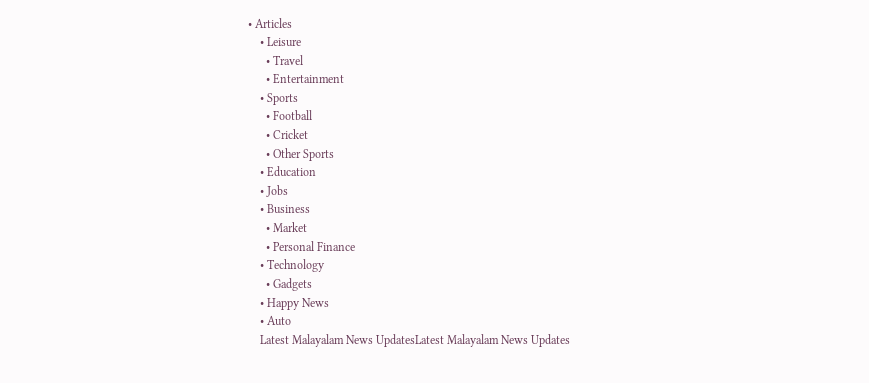• Articles
    • Leisure
      • Travel
      • Entertainment
    • Sports
      • Football
      • Cricket
      • Other Sports
    • Education
    • Jobs
    • Business
      • Market
      • Personal Finance
    • Technology
      • Gadgets
    • Happy News
    • Auto
    Latest Malayalam News UpdatesLatest Malayalam News Updates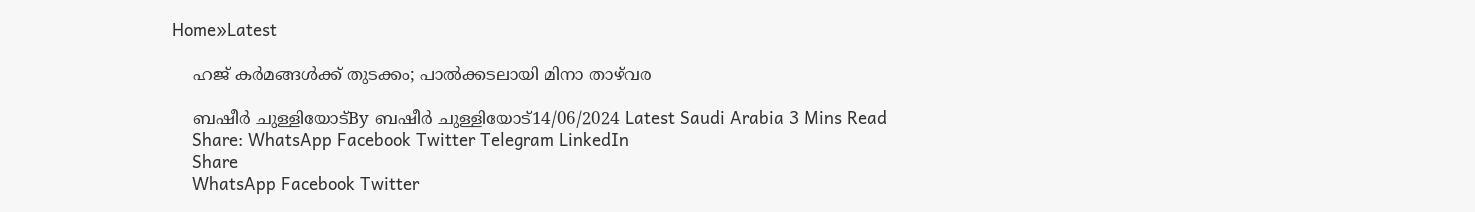Home»Latest

    ഹജ് കര്‍മങ്ങള്‍ക്ക് തുടക്കം; പാല്‍ക്കടലായി മിനാ താഴ്‌വര

    ബഷീർ ചുള്ളിയോട്By ബഷീർ ചുള്ളിയോട്14/06/2024 Latest Saudi Arabia 3 Mins Read
    Share: WhatsApp Facebook Twitter Telegram LinkedIn
    Share
    WhatsApp Facebook Twitter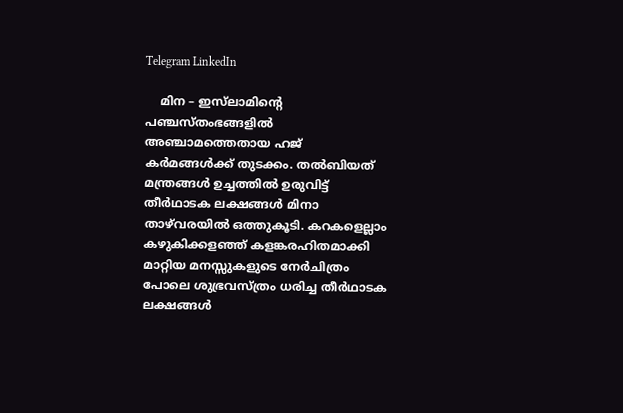Telegram LinkedIn

    മിന – ഇസ്‌ലാമിന്റെ പഞ്ചസ്തംഭങ്ങളില്‍ അഞ്ചാമത്തെതായ ഹജ് കര്‍മങ്ങള്‍ക്ക് തുടക്കം. തല്‍ബിയത് മന്ത്രങ്ങള്‍ ഉച്ചത്തില്‍ ഉരുവിട്ട് തീര്‍ഥാടക ലക്ഷങ്ങള്‍ മിനാ താഴ്‌വരയില്‍ ഒത്തുകൂടി. കറകളെല്ലാം കഴുകിക്കളഞ്ഞ് കളങ്കരഹിതമാക്കി മാറ്റിയ മനസ്സുകളുടെ നേര്‍ചിത്രം പോലെ ശുഭ്രവസ്ത്രം ധരിച്ച തീര്‍ഥാടക ലക്ഷങ്ങള്‍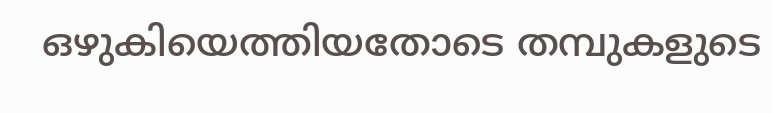ഒഴുകിയെത്തിയതോടെ തമ്പുകളുടെ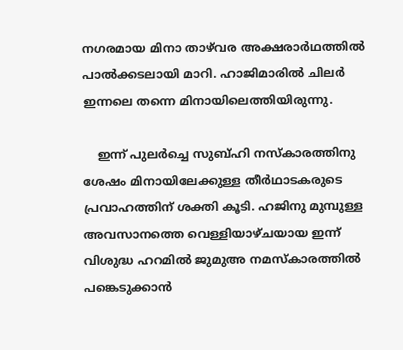നഗരമായ മിനാ താഴ്‌വര അക്ഷരാര്‍ഥത്തില്‍ പാല്‍ക്കടലായി മാറി. ഹാജിമാരില്‍ ചിലര്‍ ഇന്നലെ തന്നെ മിനായിലെത്തിയിരുന്നു.

    ഇന്ന് പുലര്‍ച്ചെ സുബ്ഹി നസ്‌കാരത്തിനു ശേഷം മിനായിലേക്കുള്ള തീര്‍ഥാടകരുടെ പ്രവാഹത്തിന് ശക്തി കൂടി. ഹജിനു മുമ്പുള്ള അവസാനത്തെ വെള്ളിയാഴ്ചയായ ഇന്ന് വിശുദ്ധ ഹറമില്‍ ജുമുഅ നമസ്‌കാരത്തില്‍ പങ്കെടുക്കാന്‍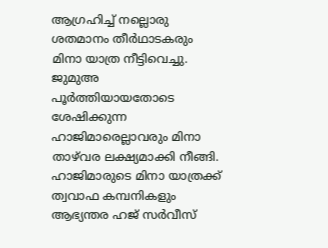ആഗ്രഹിച്ച് നല്ലൊരു ശതമാനം തീര്‍ഥാടകരും മിനാ യാത്ര നീട്ടിവെച്ചു. ജുമുഅ പൂര്‍ത്തിയായതോടെ ശേഷിക്കുന്ന ഹാജിമാരെല്ലാവരും മിനാ താഴ്‌വര ലക്ഷ്യമാക്കി നീങ്ങി. ഹാജിമാരുടെ മിനാ യാത്രക്ക് ത്വവാഫ കമ്പനികളും ആഭ്യന്തര ഹജ് സര്‍വീസ്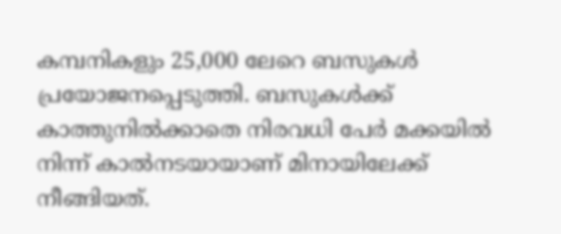കമ്പനികളും 25,000 ലേറെ ബസുകള്‍ പ്രയോജനപ്പെടുത്തി. ബസുകള്‍ക്ക് കാത്തുനില്‍ക്കാതെ നിരവധി പേര്‍ മക്കയില്‍ നിന്ന് കാല്‍നടയായാണ് മിനായിലേക്ക് നീങ്ങിയത്.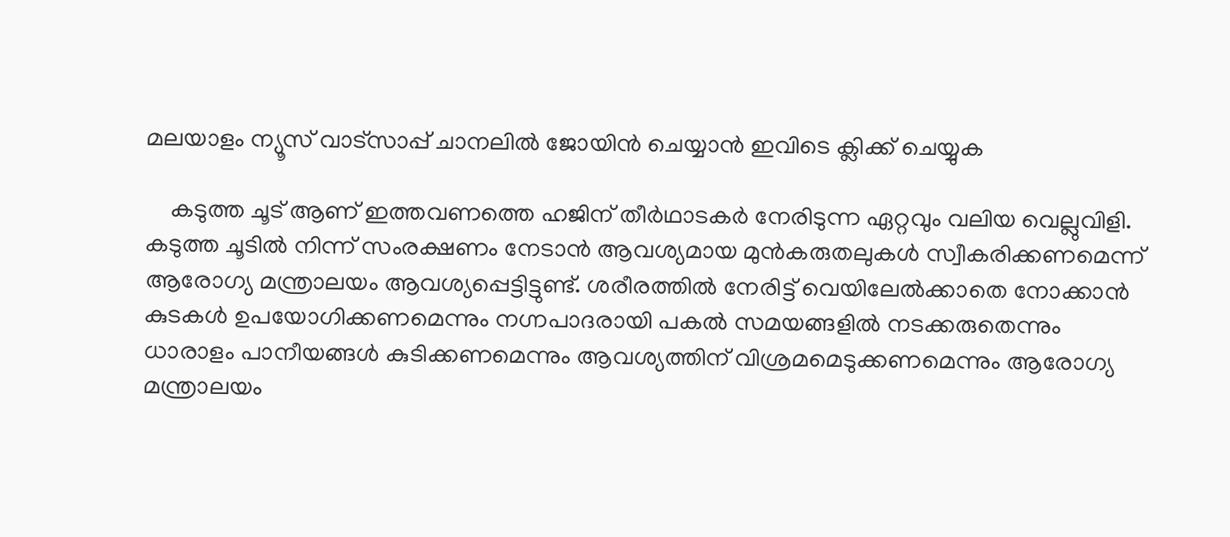മലയാളം ന്യൂസ് വാട്സാപ്പ് ചാനലിൽ ജോയിൻ ചെയ്യാൻ ഇവിടെ ക്ലിക്ക് ചെയ്യുക

    കടുത്ത ചൂട് ആണ് ഇത്തവണത്തെ ഹജിന് തീര്‍ഥാടകര്‍ നേരിടുന്ന ഏറ്റവും വലിയ വെല്ലുവിളി. കടുത്ത ചൂടില്‍ നിന്ന് സംരക്ഷണം നേടാന്‍ ആവശ്യമായ മുന്‍കരുതലുകള്‍ സ്വീകരിക്കണമെന്ന് ആരോഗ്യ മന്ത്രാലയം ആവശ്യപ്പെട്ടിട്ടുണ്ട്. ശരീരത്തില്‍ നേരിട്ട് വെയിലേല്‍ക്കാതെ നോക്കാന്‍ കുടകള്‍ ഉപയോഗിക്കണമെന്നും നഗ്നപാദരായി പകല്‍ സമയങ്ങളില്‍ നടക്കരുതെന്നും ധാരാളം പാനീയങ്ങള്‍ കുടിക്കണമെന്നും ആവശ്യത്തിന് വിശ്രമമെടുക്കണമെന്നും ആരോഗ്യ മന്ത്രാലയം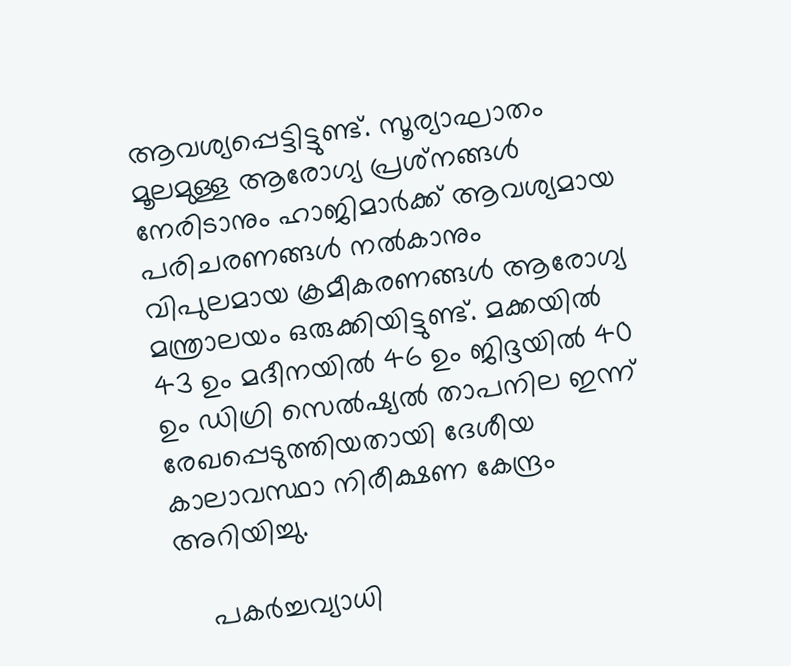ആവശ്യപ്പെട്ടിട്ടുണ്ട്. സൂര്യാഘാതം മൂലമുള്ള ആരോഗ്യ പ്രശ്‌നങ്ങള്‍ നേരിടാനും ഹാജിമാര്‍ക്ക് ആവശ്യമായ പരിചരണങ്ങള്‍ നല്‍കാനും വിപുലമായ ക്രമീകരണങ്ങള്‍ ആരോഗ്യ മന്ത്രാലയം ഒരുക്കിയിട്ടുണ്ട്. മക്കയില്‍ 43 ഉം മദീനയില്‍ 46 ഉം ജിദ്ദയില്‍ 40 ഉം ഡിഗ്രി സെല്‍ഷ്യല്‍ താപനില ഇന്ന് രേഖപ്പെടുത്തിയതായി ദേശീയ കാലാവസ്ഥാ നിരീക്ഷണ കേന്ദ്രം അറിയിച്ചു.

    പകര്‍ച്ചവ്യാധി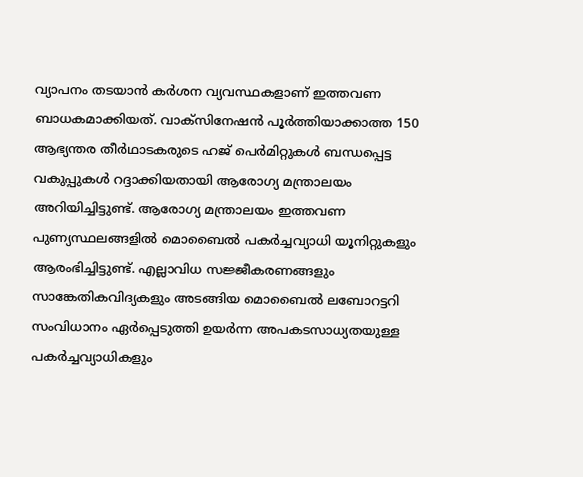വ്യാപനം തടയാന്‍ കര്‍ശന വ്യവസ്ഥകളാണ് ഇത്തവണ ബാധകമാക്കിയത്. വാക്‌സിനേഷന്‍ പൂര്‍ത്തിയാക്കാത്ത 150 ആഭ്യന്തര തീര്‍ഥാടകരുടെ ഹജ് പെര്‍മിറ്റുകള്‍ ബന്ധപ്പെട്ട വകുപ്പുകള്‍ റദ്ദാക്കിയതായി ആരോഗ്യ മന്ത്രാലയം അറിയിച്ചിട്ടുണ്ട്. ആരോഗ്യ മന്ത്രാലയം ഇത്തവണ പുണ്യസ്ഥലങ്ങളില്‍ മൊബൈല്‍ പകര്‍ച്ചവ്യാധി യൂനിറ്റുകളും ആരംഭിച്ചിട്ടുണ്ട്. എല്ലാവിധ സജ്ജീകരണങ്ങളും സാങ്കേതികവിദ്യകളും അടങ്ങിയ മൊബൈല്‍ ലബോറട്ടറി സംവിധാനം ഏര്‍പ്പെടുത്തി ഉയര്‍ന്ന അപകടസാധ്യതയുള്ള പകര്‍ച്ചവ്യാധികളും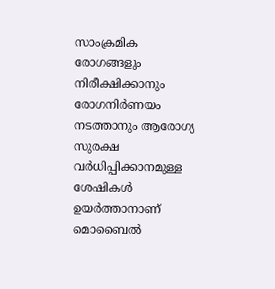സാംക്രമിക രോഗങ്ങളും നിരീക്ഷിക്കാനും രോഗനിര്‍ണയം നടത്താനും ആരോഗ്യ സുരക്ഷ വര്‍ധിപ്പിക്കാനമുള്ള ശേഷികള്‍ ഉയര്‍ത്താനാണ് മൊബൈല്‍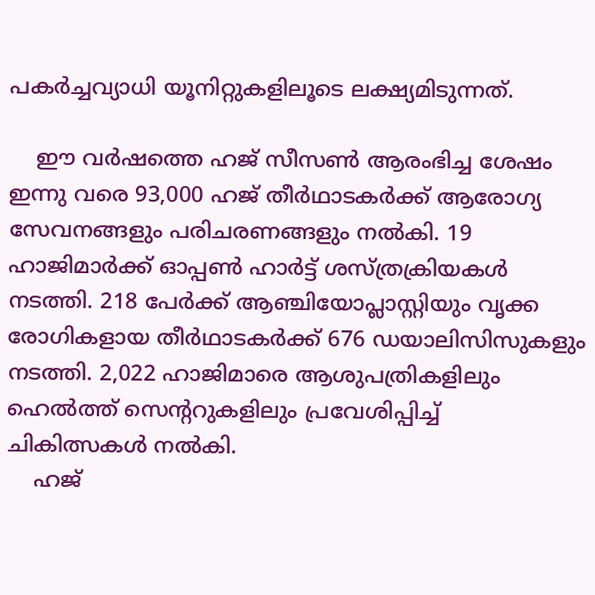പകര്‍ച്ചവ്യാധി യൂനിറ്റുകളിലൂടെ ലക്ഷ്യമിടുന്നത്.

    ഈ വര്‍ഷത്തെ ഹജ് സീസണ്‍ ആരംഭിച്ച ശേഷം ഇന്നു വരെ 93,000 ഹജ് തീര്‍ഥാടകര്‍ക്ക് ആരോഗ്യ സേവനങ്ങളും പരിചരണങ്ങളും നല്‍കി. 19 ഹാജിമാര്‍ക്ക് ഓപ്പണ്‍ ഹാര്‍ട്ട് ശസ്ത്രക്രിയകള്‍ നടത്തി. 218 പേര്‍ക്ക് ആഞ്ചിയോപ്ലാസ്റ്റിയും വൃക്ക രോഗികളായ തീര്‍ഥാടകര്‍ക്ക് 676 ഡയാലിസിസുകളും നടത്തി. 2,022 ഹാജിമാരെ ആശുപത്രികളിലും ഹെല്‍ത്ത് സെന്ററുകളിലും പ്രവേശിപ്പിച്ച് ചികിത്സകള്‍ നല്‍കി.
    ഹജ്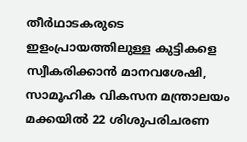തീര്‍ഥാടകരുടെ ഇളംപ്രായത്തിലുള്ള കുട്ടികളെ സ്വീകരിക്കാന്‍ മാനവശേഷി, സാമൂഹിക വികസന മന്ത്രാലയം മക്കയില്‍ 22 ശിശുപരിചരണ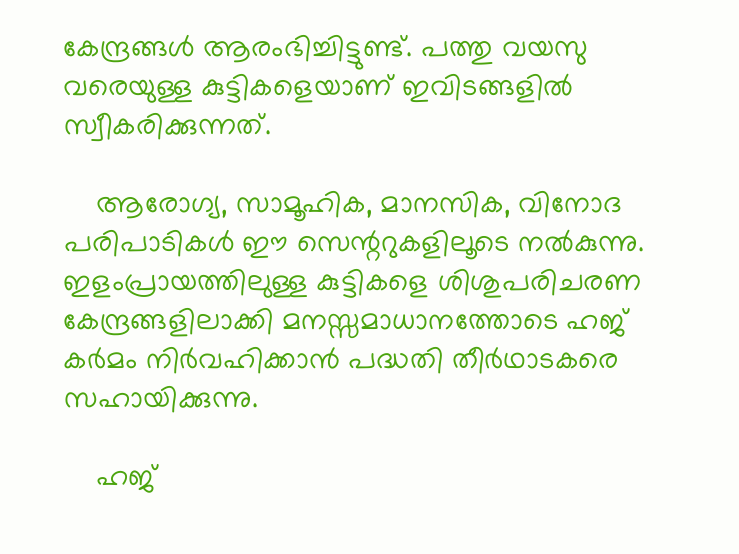കേന്ദ്രങ്ങള്‍ ആരംഭിച്ചിട്ടുണ്ട്. പത്തു വയസു വരെയുള്ള കുട്ടികളെയാണ് ഇവിടങ്ങളില്‍ സ്വീകരിക്കുന്നത്.

    ആരോഗ്യ, സാമൂഹിക, മാനസിക, വിനോദ പരിപാടികള്‍ ഈ സെന്ററുകളിലൂടെ നല്‍കുന്നു. ഇളംപ്രായത്തിലുള്ള കുട്ടികളെ ശിശുപരിചരണ കേന്ദ്രങ്ങളിലാക്കി മനസ്സമാധാനത്തോടെ ഹജ് കര്‍മം നിര്‍വഹിക്കാന്‍ പദ്ധതി തീര്‍ഥാടകരെ സഹായിക്കുന്നു.

    ഹജ്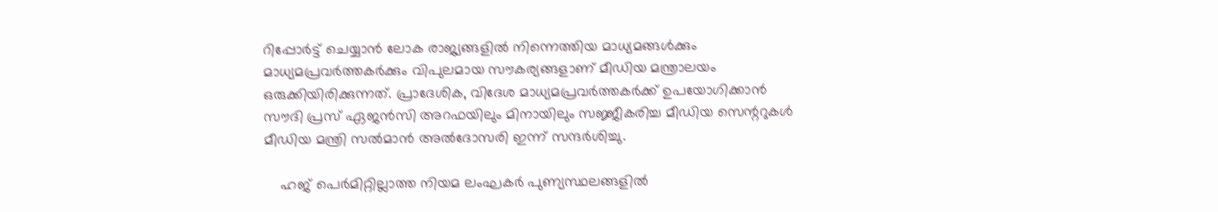റിപ്പോര്‍ട്ട് ചെയ്യാന്‍ ലോക രാജ്യങ്ങളില്‍ നിന്നെത്തിയ മാധ്യമങ്ങള്‍ക്കും മാധ്യമപ്രവര്‍ത്തകര്‍ക്കും വിപുലമായ സൗകര്യങ്ങളാണ് മീഡിയ മന്ത്രാലയം ഒരുക്കിയിരിക്കുന്നത്. പ്രാദേശിക, വിദേശ മാധ്യമപ്രവര്‍ത്തകര്‍ക്ക് ഉപയോഗിക്കാന്‍ സൗദി പ്രസ് ഏജന്‍സി അറഫയിലും മിനായിലും സജ്ജീകരിച്ച മീഡിയ സെന്ററുകള്‍ മീഡിയ മന്ത്രി സല്‍മാന്‍ അല്‍ദോസരി ഇന്ന് സന്ദര്‍ശിച്ചു.

    ഹജ് പെര്‍മിറ്റില്ലാത്ത നിയമ ലംഘകര്‍ പുണ്യസ്ഥലങ്ങളില്‍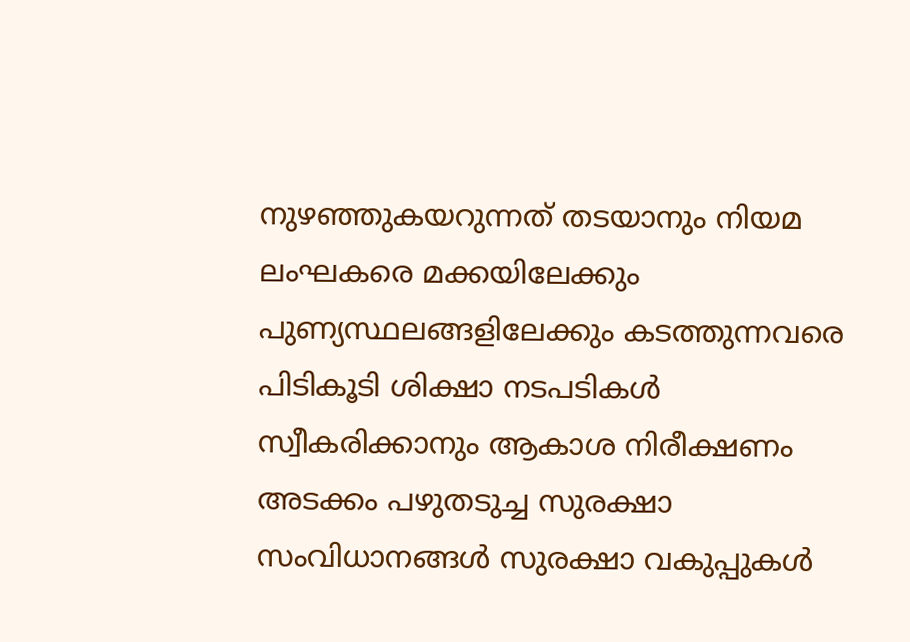നുഴഞ്ഞുകയറുന്നത് തടയാനും നിയമ ലംഘകരെ മക്കയിലേക്കും പുണ്യസ്ഥലങ്ങളിലേക്കും കടത്തുന്നവരെ പിടികൂടി ശിക്ഷാ നടപടികള്‍ സ്വീകരിക്കാനും ആകാശ നിരീക്ഷണം അടക്കം പഴുതടുച്ച സുരക്ഷാ സംവിധാനങ്ങള്‍ സുരക്ഷാ വകുപ്പുകള്‍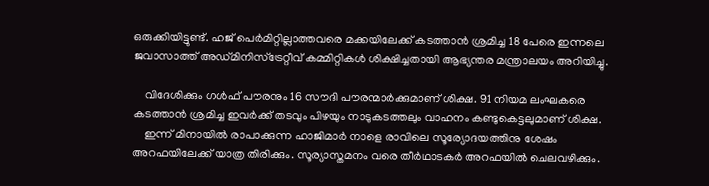ഒരുക്കിയിട്ടുണ്ട്. ഹജ് പെര്‍മിറ്റില്ലാത്തവരെ മക്കയിലേക്ക് കടത്താന്‍ ശ്രമിച്ച 18 പേരെ ഇന്നലെ ജവാസാത്ത് അഡ്മിനിസ്‌ട്രേറ്റീവ് കമ്മിറ്റികള്‍ ശിക്ഷിച്ചതായി ആഭ്യന്തര മന്ത്രാലയം അറിയിച്ചു.

    വിദേശിക്കും ഗള്‍ഫ് പൗരനും 16 സൗദി പൗരന്മാര്‍ക്കുമാണ് ശിക്ഷ. 91 നിയമ ലംഘകരെ കടത്താന്‍ ശ്രമിച്ച ഇവര്‍ക്ക് തടവും പിഴയും നാടുകടത്തലും വാഹനം കണ്ടുകെട്ടലുമാണ് ശിക്ഷ.
    ഇന്ന് മിനായില്‍ രാപാക്കുന്ന ഹാജിമാര്‍ നാളെ രാവിലെ സൂര്യോദയത്തിനു ശേഷം അറഫയിലേക്ക് യാത്ര തിരിക്കും. സൂര്യാസ്തമനം വരെ തീര്‍ഥാടകര്‍ അറഫയില്‍ ചെലവഴിക്കും.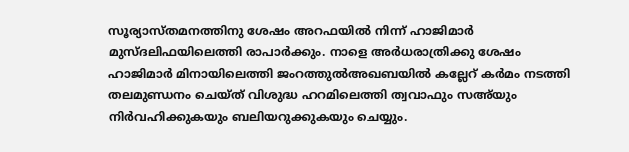സൂര്യാസ്തമനത്തിനു ശേഷം അറഫയില്‍ നിന്ന് ഹാജിമാര്‍ മുസ്ദലിഫയിലെത്തി രാപാര്‍ക്കും. നാളെ അര്‍ധരാത്രിക്കു ശേഷം ഹാജിമാര്‍ മിനായിലെത്തി ജംറത്തുല്‍അഖബയില്‍ കല്ലേറ് കര്‍മം നടത്തി തലമുണ്ഡനം ചെയ്ത് വിശുദ്ധ ഹറമിലെത്തി ത്വവാഫും സഅ്‌യും നിര്‍വഹിക്കുകയും ബലിയറുക്കുകയും ചെയ്യും.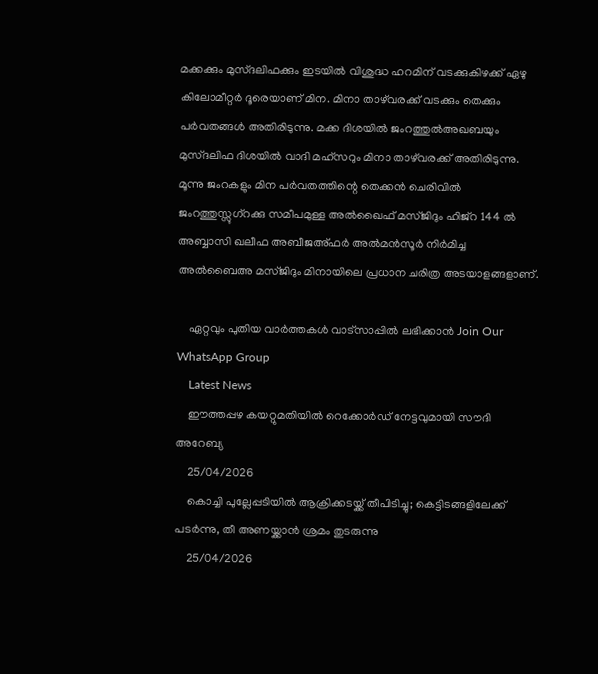മക്കക്കും മുസ്ദലിഫക്കും ഇടയില്‍ വിശുദ്ധ ഹറമിന് വടക്കുകിഴക്ക് ഏഴു കിലോമീറ്റര്‍ ദൂരെയാണ് മിന. മിനാ താഴ്‌വരക്ക് വടക്കും തെക്കും പര്‍വതങ്ങള്‍ അതിരിടുന്നു. മക്ക ദിശയില്‍ ജംറത്തുല്‍അഖബയും മുസ്ദലിഫ ദിശയില്‍ വാദി മഹ്‌സറും മിനാ താഴ്‌വരക്ക് അതിരിടുന്നു. മൂന്നു ജംറകളും മിന പര്‍വതത്തിന്റെ തെക്കന്‍ ചെരിവില്‍ ജംറത്തുസ്സുഗ്‌റക്കു സമീപമുള്ള അല്‍ഖൈഫ് മസ്ജിദും ഹിജ്‌റ 144 ല്‍ അബ്ബാസി ഖലീഫ അബീജഅ്ഫര്‍ അല്‍മന്‍സൂര്‍ നിര്‍മിച്ച അല്‍ബൈഅ മസ്ജിദും മിനായിലെ പ്രധാന ചരിത്ര അടയാളങ്ങളാണ്.

    ഏറ്റവും പുതിയ വാർത്തകൾ വാട്സാപ്പിൽ ലഭിക്കാൻ Join Our WhatsApp Group
    Latest News
    ഈത്തപ്പഴ കയറ്റുമതിയിൽ റെക്കോർഡ് നേട്ടവുമായി സൗദി അറേബ്യ
    25/04/2026
    കൊച്ചി പുല്ലേപ്പടിയിൽ ആക്രിക്കടയ്ക്ക് തീപിടിച്ചു; കെട്ടിടങ്ങളിലേക്ക് പടർന്നു, തീ അണയ്ക്കാൻ ശ്രമം തുടരുന്നു
    25/04/2026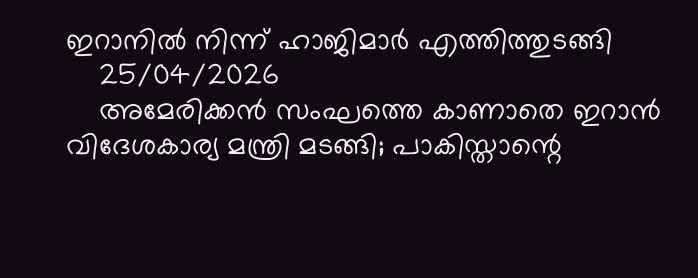ഇറാനില്‍ നിന്ന് ഹാജിമാര്‍ എത്തിത്തുടങ്ങി
    25/04/2026
    അമേരിക്കൻ സംഘത്തെ കാണാതെ ഇറാൻ വിദേശകാര്യ മന്ത്രി മടങ്ങി; പാകിസ്താന്റെ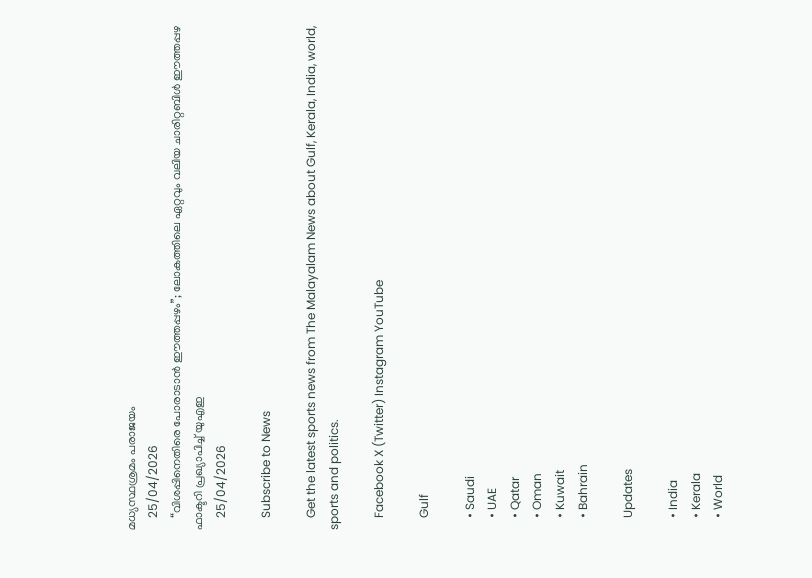മധ്യസ്ഥശ്രമം പരാജയം
    25/04/2026
    “വിശപ്പിനെതിരെ പോരാടാൻ ഈത്തപ്പഴം”; ലോകത്തിലെ ഏറ്റവും വലിയ ചാരിറ്റബിൾ ഈത്തപ്പഴ ഫാക്ടറി പ്രഖ്യാപിച്ച് യുഎഇ
    25/04/2026

    Subscribe to News

    Get the latest sports news from The Malayalam News about Gulf, Kerala, India, world, sports and politics.

    Facebook X (Twitter) Instagram YouTube

    Gulf

    • Saudi
    • UAE
    • Qatar
    • Oman
    • Kuwait
    • Bahrain

    Updates

    • India
    • Kerala
    • World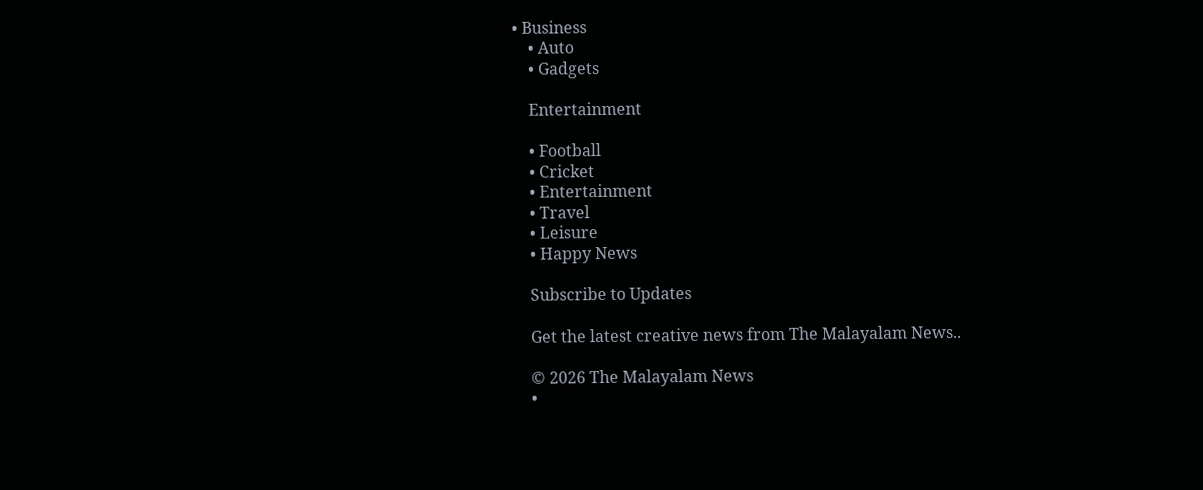• Business
    • Auto
    • Gadgets

    Entertainment

    • Football
    • Cricket
    • Entertainment
    • Travel
    • Leisure
    • Happy News

    Subscribe to Updates

    Get the latest creative news from The Malayalam News..

    © 2026 The Malayalam News
    •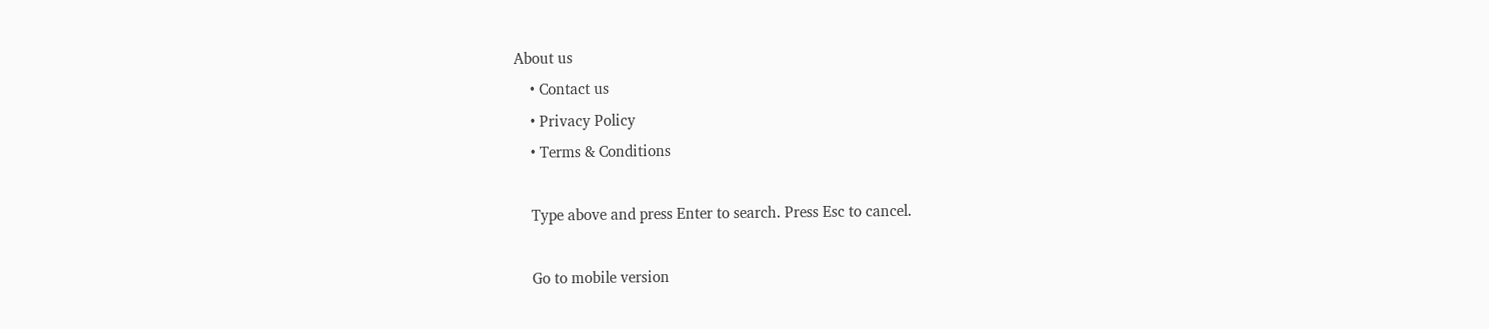About us
    • Contact us
    • Privacy Policy
    • Terms & Conditions

    Type above and press Enter to search. Press Esc to cancel.

    Go to mobile version